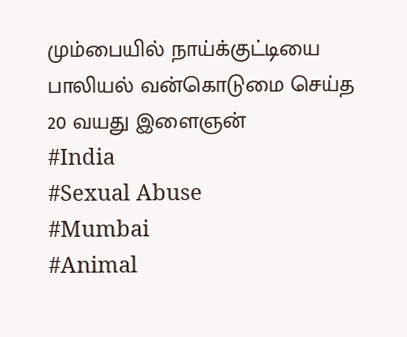மும்பையில் நாய்க்குட்டியை பாலியல் வன்கொடுமை செய்த 20 வயது இளைஞன்
#India
#Sexual Abuse
#Mumbai
#Animal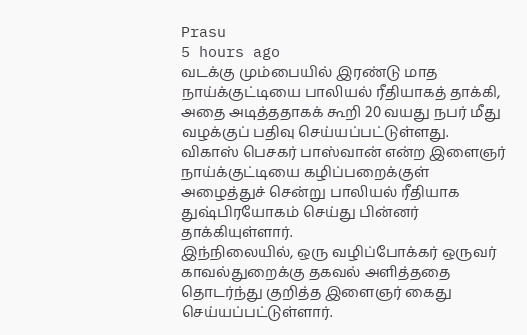Prasu
5 hours ago
வடக்கு மும்பையில் இரண்டு மாத நாய்க்குட்டியை பாலியல் ரீதியாகத் தாக்கி, அதை அடித்ததாகக் கூறி 20 வயது நபர் மீது வழக்குப் பதிவு செய்யப்பட்டுள்ளது.
விகாஸ் பெசகர் பாஸ்வான் என்ற இளைஞர் நாய்க்குட்டியை கழிப்பறைக்குள் அழைத்துச் சென்று பாலியல் ரீதியாக துஷ்பிரயோகம் செய்து பின்னர் தாக்கியுள்ளார்.
இந்நிலையில், ஒரு வழிப்போக்கர் ஒருவர் காவல்துறைக்கு தகவல் அளித்ததை தொடர்ந்து குறித்த இளைஞர் கைது செய்யப்பட்டுள்ளார்.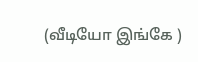(வீடியோ இங்கே )